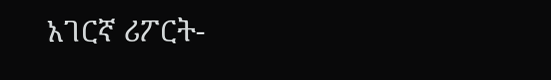አገርኛ ሪፖርት-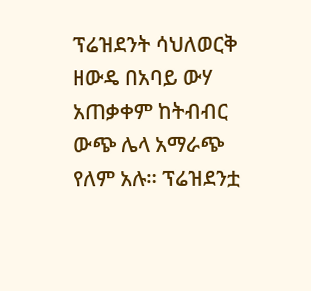ፕሬዝደንት ሳህለወርቅ ዘውዴ በአባይ ውሃ አጠቃቀም ከትብብር ውጭ ሌላ አማራጭ የለም አሉ። ፕሬዝደንቷ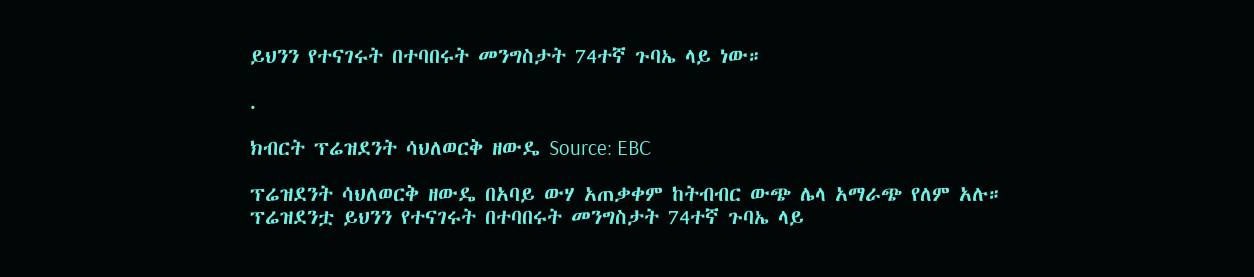ይህንን የተናገሩት በተባበሩት መንግስታት 74ተኛ ጉባኤ ላይ ነው።

.

ክብርት ፕሬዝደንት ሳህለወርቅ ዘውዴ Source: EBC

ፕሬዝደንት ሳህለወርቅ ዘውዴ በአባይ ውሃ አጠቃቀም ከትብብር ውጭ ሌላ አማራጭ የለም አሉ። ፕሬዝደንቷ ይህንን የተናገሩት በተባበሩት መንግስታት 74ተኛ ጉባኤ ላይ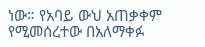ነው። የአባይ ውህ አጠቃቀም የሚመሰረተው በአለማቀፉ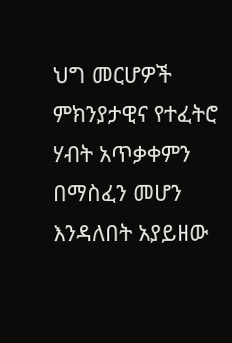ህግ መርሆዎች ምክንያታዊና የተፈትሮ ሃብት አጥቃቀምን በማስፈን መሆን እንዳለበት አያይዘው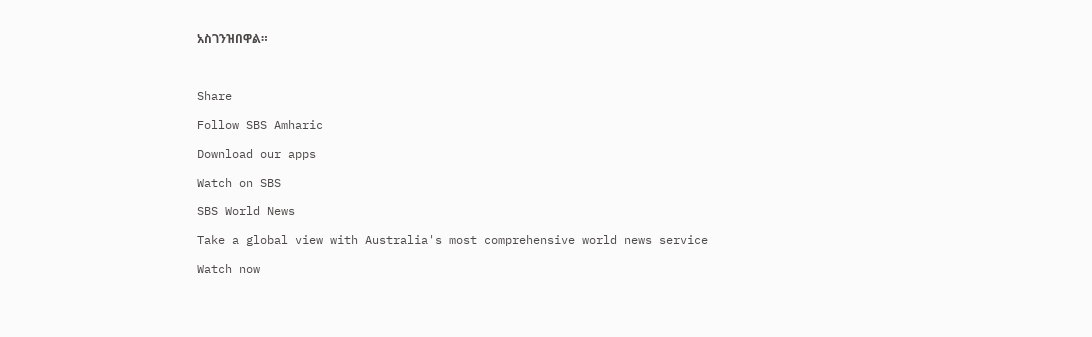አስገንዝበዋል።



Share

Follow SBS Amharic

Download our apps

Watch on SBS

SBS World News

Take a global view with Australia's most comprehensive world news service

Watch now